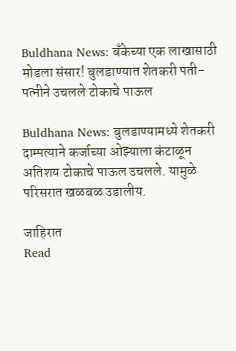Buldhana News: बँकेच्या एक लाखासाठी मोडला संसार! बुलडाण्यात शेतकरी पती-पत्नीने उचलले टोकाचे पाऊल

Buldhana News: बुलडाण्यामध्ये शेतकरी दाम्पत्याने कर्जाच्या ओझ्याला कंटाळून अतिशय टोकाचे पाऊल उचलले. यामुळे परिसरात खळबळ उडालीय.

जाहिरात
Read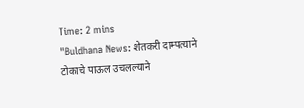Time: 2 mins
"Buldhana News: शेतकरी दाम्पत्याने टोकाचे पाऊल उचलल्याने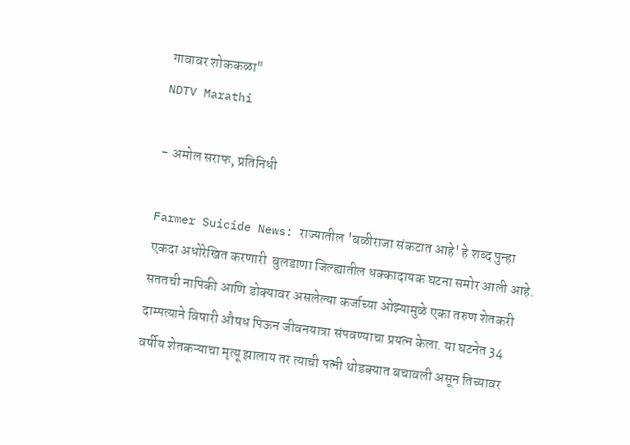गावावर शोककळा"
NDTV Marathi

- अमोल सराफ, प्रतिनिधी

Farmer Suicide News: राज्यातील 'बळीराजा संकटात आहे' हे शब्द पुन्हा एकदा अधोरेखित करणारी  बुलडाणा जिल्ह्यातील धक्कादायक घटना समोर आली आहे. सततची नापिकी आणि डोक्यावर असलेल्या कर्जाच्या ओझ्यामुळे एका तरुण शेतकरी दाम्पत्याने विषारी औषध पिऊन जीवनयात्रा संपवण्याचा प्रयत्न केला. या घटनेत 34 वर्षीय शेतकऱ्याचा मृत्यू झालाय तर त्याची पत्नी थोडक्यात बचावली असून तिच्यावर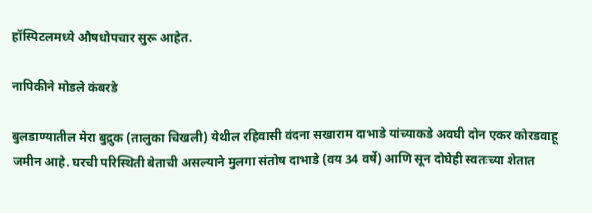हॉस्पिटलमध्ये औषधोपचार सुरू आहेत.

नापिकीने मोडले कंबरडे

बुलडाण्यातील मेरा बुद्रुक (तालुका चिखली) येथील रहिवासी वंदना सखाराम दाभाडे यांच्याकडे अवघी दोन एकर कोरडवाहू जमीन आहे. घरची परिस्थिती बेताची असल्याने मुलगा संतोष दाभाडे (वय 34 वर्षे) आणि सून दोघेही स्वतःच्या शेतात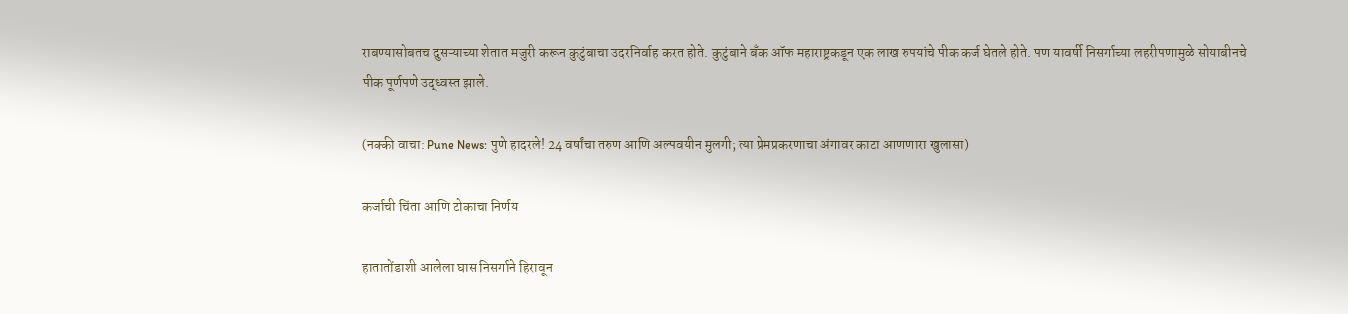राबण्यासोबतच दुसऱ्याच्या शेतात मजुरी करून कुटुंबाचा उदरनिर्वाह करत होते. कुटुंबाने बँक ऑफ महाराष्ट्रकडून एक लाख रुपयांचे पीक कर्ज घेतले होते. पण यावर्षी निसर्गाच्या लहरीपणामुळे सोयाबीनचे पीक पूर्णपणे उद्ध्वस्त झाले.

(नक्की वाचा: Pune News: पुणे हादरले! 24 वर्षांचा तरुण आणि अल्पवयीन मुलगी; त्या प्रेमप्रकरणाचा अंगावर काटा आणणारा खुलासा)

कर्जाची चिंता आणि टोकाचा निर्णय

हातातोंडाशी आलेला घास निसर्गाने हिरावून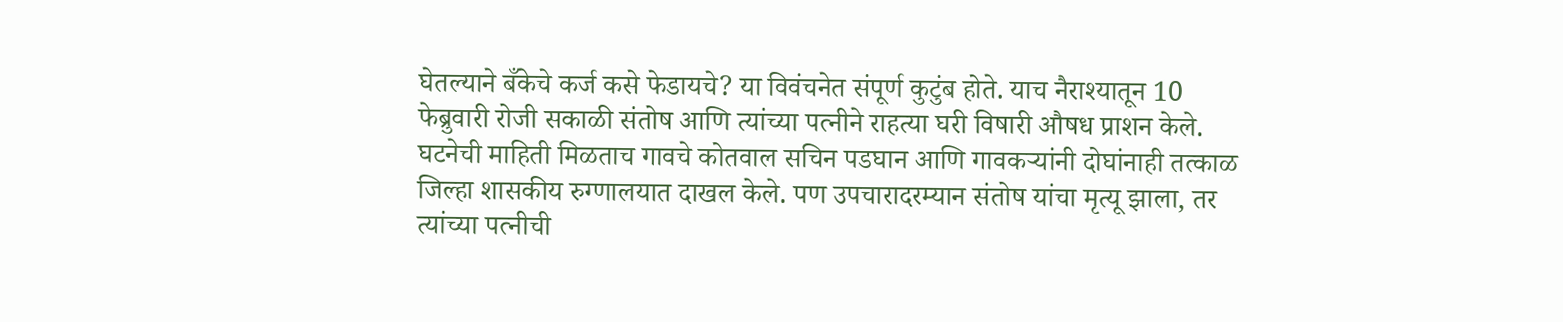घेतल्याने बँकेचे कर्ज कसे फेडायचे? या विवंचनेत संपूर्ण कुटुंब होते. याच नैराश्यातून 10 फेब्रुवारी रोजी सकाळी संतोष आणि त्यांच्या पत्नीने राहत्या घरी विषारी औषध प्राशन केले. घटनेची माहिती मिळताच गावचे कोतवाल सचिन पडघान आणि गावकऱ्यांनी दोघांनाही तत्काळ जिल्हा शासकीय रुग्णालयात दाखल केले. पण उपचारादरम्यान संतोष यांचा मृत्यू झाला, तर त्यांच्या पत्नीची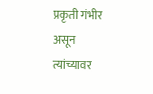प्रकृती गंभीर असून त्यांच्यावर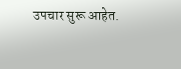उपचार सुरू आहेत.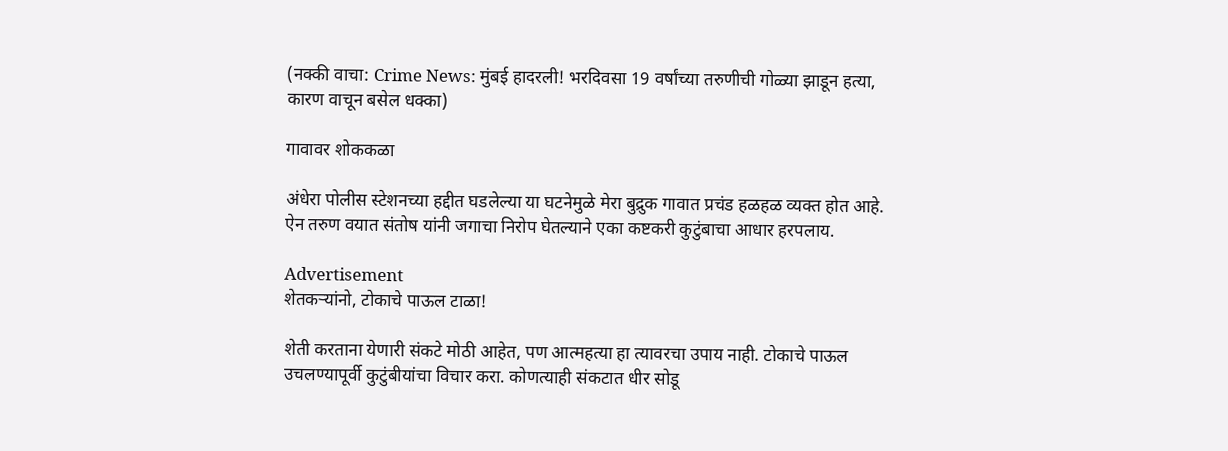(नक्की वाचा: Crime News: मुंबई हादरली! भरदिवसा 19 वर्षांच्या तरुणीची गोळ्या झाडून हत्या, कारण वाचून बसेल धक्का)

गावावर शोककळा

अंधेरा पोलीस स्टेशनच्या हद्दीत घडलेल्या या घटनेमुळे मेरा बुद्रुक गावात प्रचंड हळहळ व्यक्त होत आहे. ऐन तरुण वयात संतोष यांनी जगाचा निरोप घेतल्याने एका कष्टकरी कुटुंबाचा आधार हरपलाय.

Advertisement
शेतकऱ्यांनो, टोकाचे पाऊल टाळा!

शेती करताना येणारी संकटे मोठी आहेत, पण आत्महत्या हा त्यावरचा उपाय नाही. टोकाचे पाऊल उचलण्यापूर्वी कुटुंबीयांचा विचार करा. कोणत्याही संकटात धीर सोडू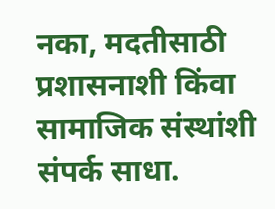नका, मदतीसाठी प्रशासनाशी किंवा सामाजिक संस्थांशी संपर्क साधा.